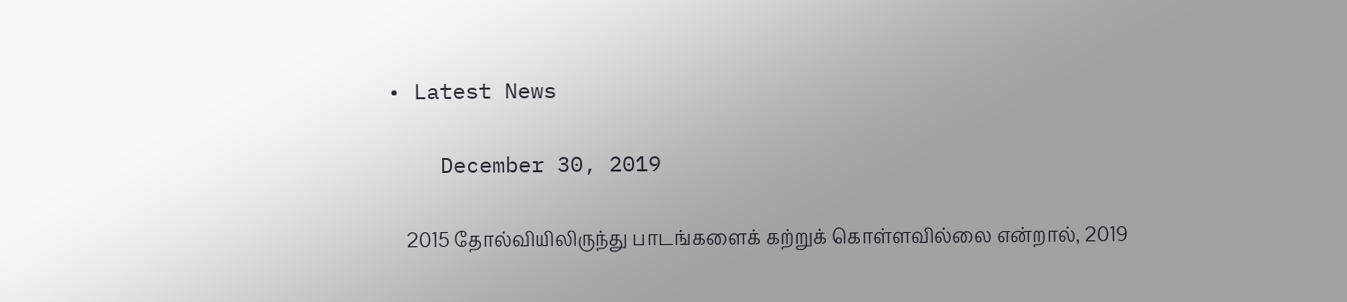• Latest News

    December 30, 2019

    2015 தோல்வியிலிருந்து பாடங்களைக் கற்றுக் கொள்ளவில்லை என்றால், 2019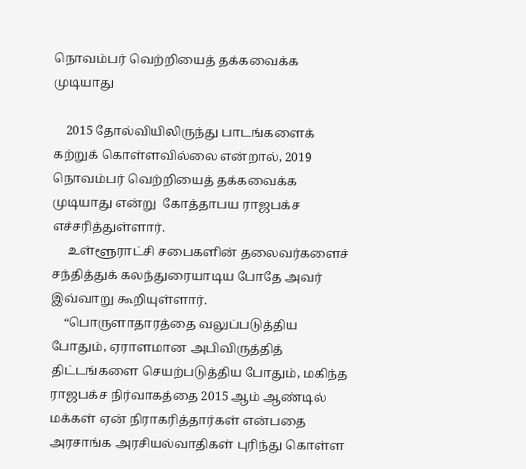நொவம்பர் வெற்றியைத் தக்கவைக்க முடியாது

    2015 தோல்வியிலிருந்து பாடங்களைக் கற்றுக் கொள்ளவில்லை என்றால், 2019 நொவம்பர் வெற்றியைத் தக்கவைக்க முடியாது என்று  கோத்தாபய ராஜபக்ச எச்சரித்துள்ளார்.
     உள்ளூராட்சி சபைகளின் தலைவர்களைச் சந்தித்துக் கலந்துரையாடிய போதே அவர் இவ்வாறு கூறியுள்ளார்.
    “பொருளாதாரத்தை வலுப்படுத்திய போதும், ஏராளமான அபிவிருத்தித் திட்டங்களை செயற்படுத்திய போதும், மகிந்த ராஜபக்ச நிர்வாகத்தை 2015 ஆம் ஆண்டில் மக்கள் ஏன் நிராகரித்தார்கள் என்பதை அரசாங்க அரசியல்வாதிகள் புரிந்து கொள்ள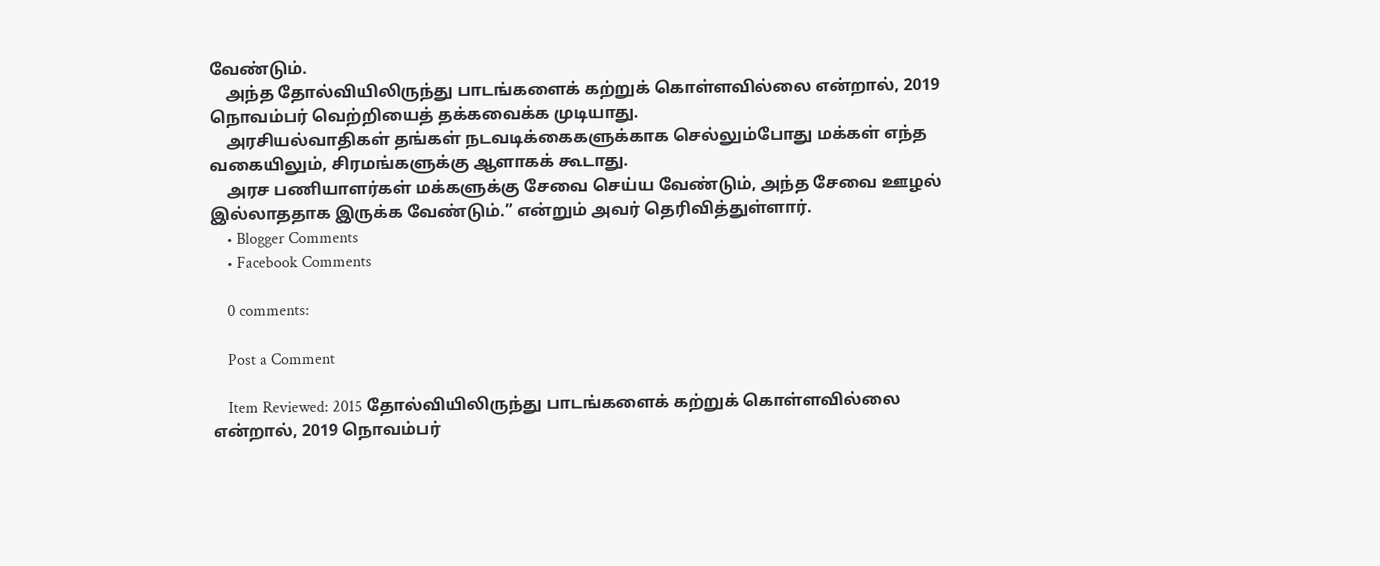வேண்டும்.
    அந்த தோல்வியிலிருந்து பாடங்களைக் கற்றுக் கொள்ளவில்லை என்றால், 2019 நொவம்பர் வெற்றியைத் தக்கவைக்க முடியாது.
    அரசியல்வாதிகள் தங்கள் நடவடிக்கைகளுக்காக செல்லும்போது மக்கள் எந்த வகையிலும், சிரமங்களுக்கு ஆளாகக் கூடாது.
    அரச பணியாளர்கள் மக்களுக்கு சேவை செய்ய வேண்டும், அந்த சேவை ஊழல் இல்லாததாக இருக்க வேண்டும்.” என்றும் அவர் தெரிவித்துள்ளார்.
    • Blogger Comments
    • Facebook Comments

    0 comments:

    Post a Comment

    Item Reviewed: 2015 தோல்வியிலிருந்து பாடங்களைக் கற்றுக் கொள்ளவில்லை என்றால், 2019 நொவம்பர்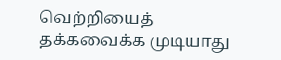வெற்றியைத் தக்கவைக்க முடியாது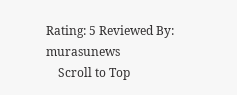Rating: 5 Reviewed By: murasunews
    Scroll to Top